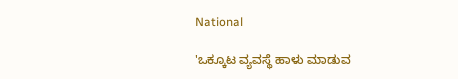National

'ಒಕ್ಕೂಟ ವ್ಯವಸ್ಥೆ ಹಾಳು ಮಾಡುವ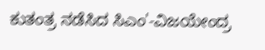ಕುತಂತ್ರ ನಡೆಸಿದ ಸಿಎಂ'-ವಿಜಯೇಂದ್ರ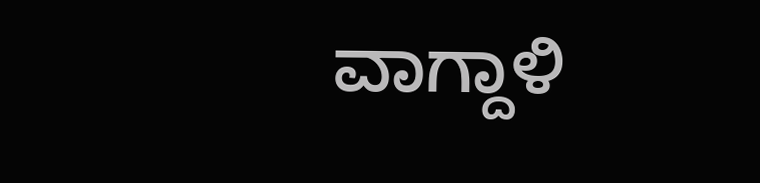ವಾಗ್ದಾಳಿ